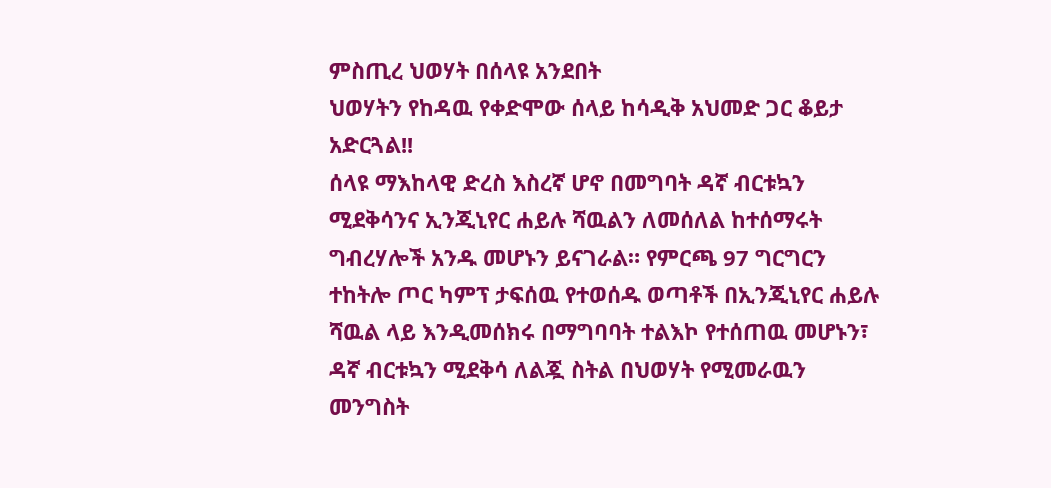ምስጢረ ህወሃት በሰላዩ አንደበት
ህወሃትን የከዳዉ የቀድሞው ሰላይ ከሳዲቅ አህመድ ጋር ቆይታ አድርጓል!!
ሰላዩ ማእከላዊ ድረስ እስረኛ ሆኖ በመግባት ዳኛ ብርቱኳን ሚደቅሳንና ኢንጂኒየር ሐይሉ ሻዉልን ለመሰለል ከተሰማሩት ግብረሃሎች አንዱ መሆኑን ይናገራል። የምርጫ 97 ግርግርን ተከትሎ ጦር ካምፕ ታፍሰዉ የተወሰዱ ወጣቶች በኢንጂኒየር ሐይሉ ሻዉል ላይ እንዲመሰክሩ በማግባባት ተልእኮ የተሰጠዉ መሆኑን፣ ዳኛ ብርቱኳን ሚደቅሳ ለልጇ ስትል በህወሃት የሚመራዉን መንግስት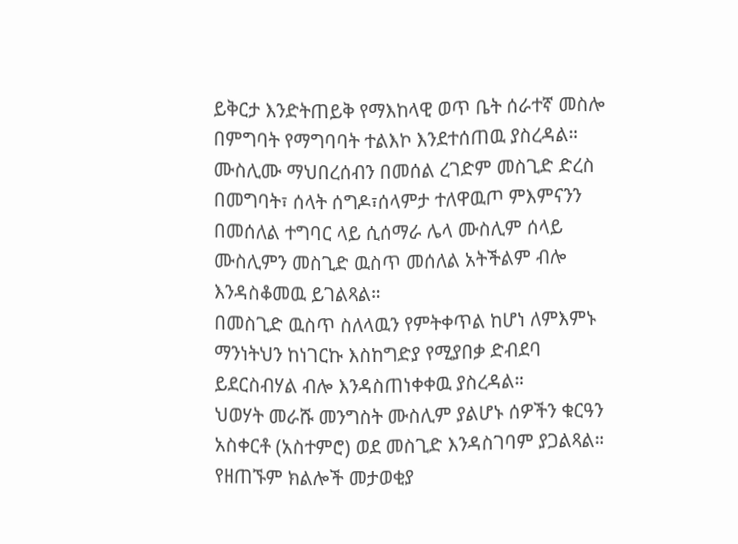ይቅርታ እንድትጠይቅ የማእከላዊ ወጥ ቤት ሰራተኛ መስሎ በምግባት የማግባባት ተልእኮ እንደተሰጠዉ ያስረዳል።
ሙስሊሙ ማህበረሰብን በመሰል ረገድም መስጊድ ድረስ በመግባት፣ ሰላት ሰግዶ፣ሰላምታ ተለዋዉጦ ምእምናንን በመሰለል ተግባር ላይ ሲሰማራ ሌላ ሙስሊም ሰላይ ሙስሊምን መስጊድ ዉስጥ መሰለል አትችልም ብሎ እንዳስቆመዉ ይገልጻል።
በመስጊድ ዉስጥ ስለላዉን የምትቀጥል ከሆነ ለምእምኑ ማንነትህን ከነገርኩ እስከግድያ የሚያበቃ ድብደባ ይደርስብሃል ብሎ እንዳስጠነቀቀዉ ያስረዳል።
ህወሃት መራሹ መንግስት ሙስሊም ያልሆኑ ሰዎችን ቁርዓን አስቀርቶ (አስተምሮ) ወደ መስጊድ እንዳስገባም ያጋልጻል። የዘጠኙም ክልሎች መታወቂያ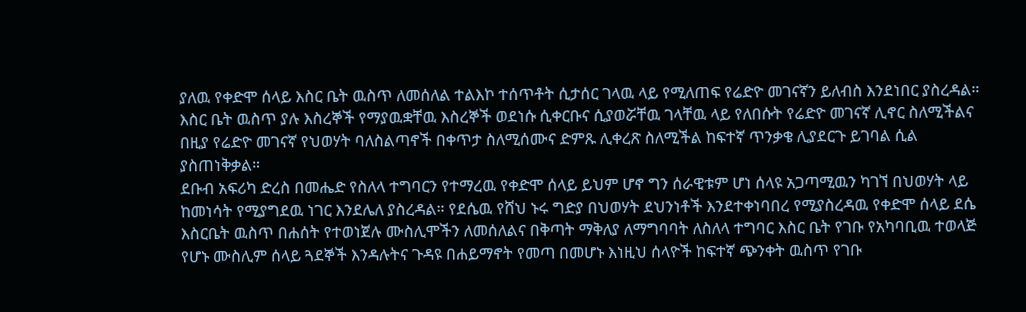ያለዉ የቀድሞ ሰላይ እስር ቤት ዉስጥ ለመሰለል ተልእኮ ተሰጥቶት ሲታሰር ገላዉ ላይ የሚለጠፍ የሬድዮ መገናኛን ይለብስ እንደነበር ያስረዳል። እስር ቤት ዉስጥ ያሉ እስረኞች የማያዉቋቸዉ እስረኞች ወደነሱ ሲቀርቡና ሲያወሯቸዉ ገላቸዉ ላይ የለበሱት የሬድዮ መገናኛ ሊኖር ስለሚችልና በዚያ የሬድዮ መገናኛ የህወሃት ባለስልጣኖች በቀጥታ ስለሚሰሙና ድምጹ ሊቀረጽ ስለሚችል ከፍተኛ ጥንቃቄ ሊያደርጉ ይገባል ሲል ያስጠነቅቃል።
ደቡብ አፍሪካ ድረስ በመሔድ የስለላ ተግባርን የተማረዉ የቀድሞ ሰላይ ይህም ሆኖ ግን ሰራዊቱም ሆነ ሰላዩ አጋጣሚዉን ካገኘ በህወሃት ላይ ከመነሳት የሚያግደዉ ነገር እንደሌለ ያስረዳል። የደሴዉ የሸህ ኑሩ ግድያ በህወሃት ደህንነቶች እንደተቀነባበረ የሚያስረዳዉ የቀድሞ ሰላይ ደሴ እስርቤት ዉስጥ በሐሰት የተወነጀሉ ሙስሊሞችን ለመሰለልና በቅጣት ማቅለያ ለማግባባት ለስለላ ተግባር እስር ቤት የገቡ የአካባቢዉ ተወላጅ የሆኑ ሙስሊም ሰላይ ጓደኞች እንዳሉትና ጉዳዩ በሐይማኖት የመጣ በመሆኑ እነዚህ ሰላዮች ከፍተኛ ጭንቀት ዉስጥ የገቡ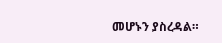መሆኑን ያስረዳል።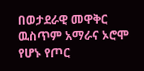በወታደራዊ መዋቅር ዉስጥም አማራና ኦሮሞ የሆኑ የጦር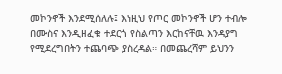መኮንኖች እንደሚሰለሉ፤ እነዚህ የጦር መኮንኖች ሆን ተብሎ በሙስና እንዲዘፈቁ ተደርጎ የስልጣን እርከናቸዉ እንዳያግ የሚደረግበትን ተጨባጭ ያስረዳል። በመጨረሻም ይህንን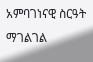አምባገነናዊ ስርዓት ማገልገል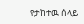የታከተዉ ሰላይ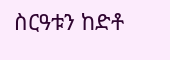ስርዓቱን ከድቶ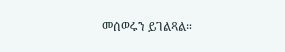መሰወሩን ይገልጻል።